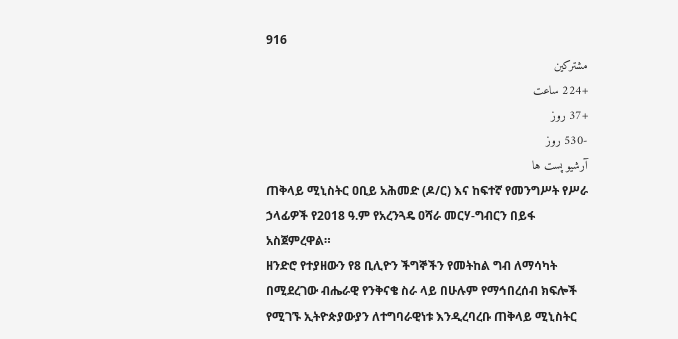916
مشترکین
+224 ساعت
+37 روز
-530 روز
آرشیو پست ها
ጠቅላይ ሚኒስትር ዐቢይ አሕመድ (ዶ/ር) እና ከፍተኛ የመንግሥት የሥራ ኃላፊዎች የ2018 ዓ.ም የአረንጓዴ ዐሻራ መርሃ-ግብርን በይፋ አስጀምረዋል።
ዘንድሮ የተያዘውን የ8 ቢሊዮን ችግኞችን የመትከል ግብ ለማሳካት በሚደረገው ብሔራዊ የንቅናቄ ስራ ላይ በሁሉም የማኅበረሰብ ክፍሎች የሚገኙ ኢትዮጵያውያን ለተግባራዊነቱ እንዲረባረቡ ጠቅላይ ሚኒስትር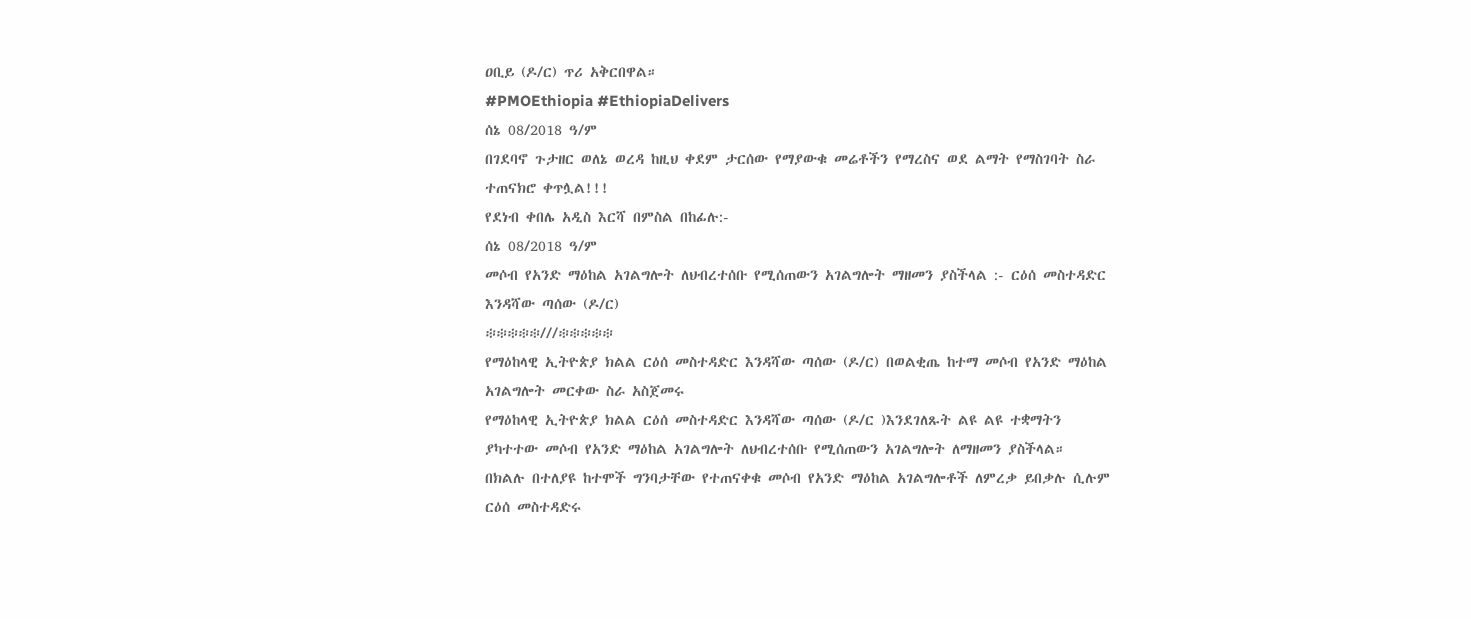ዐቢይ (ዶ/ር) ጥሪ አቅርበዋል።
#PMOEthiopia #EthiopiaDelivers
ሰኔ 08/2018 ዓ/ም
በገደባኖ ጉታዘር ወለኔ ወረዳ ከዚህ ቀደም ታርሰው የማያውቁ መሬቶችን የማረስና ወደ ልማት የማስገባት ስራ ተጠናክሮ ቀጥሏል!!!
የደነብ ቀበሌ አዲስ እርሻ በምስል በከፊሉ:-
ሰኔ 08/2018 ዓ/ም
መሶብ የአንድ ማዕከል አገልግሎት ለህብረተሰቡ የሚሰጠውን አገልግሎት ማዘመን ያስችላል :- ርዕሰ መስተዳድር እንዳሻው ጣሰው (ዶ/ር)
፨፨፨፨፨///፨፨፨፨፨
የማዕከላዊ ኢትዮጵያ ክልል ርዕሰ መስተዳድር እንዳሻው ጣሰው (ዶ/ር) በወልቂጤ ከተማ መሶብ የአንድ ማዕከል አገልግሎት መርቀው ስራ አስጀመሩ
የማዕከላዊ ኢትዮጵያ ክልል ርዕሰ መስተዳድር እንዳሻው ጣሰው (ዶ/ር )እንደገለጹት ልዩ ልዩ ተቋማትን ያካተተው መሶብ የአንድ ማዕከል አገልግሎት ለህብረተሰቡ የሚሰጠውን አገልግሎት ለማዘመን ያስችላል።
በክልሉ በተለያዩ ከተሞች ግንባታቸው የተጠናቀቁ መሶብ የአንድ ማዕከል አገልግሎቶች ለምረቃ ይበቃሉ ሲሉም ርዕሰ መስተዳድሩ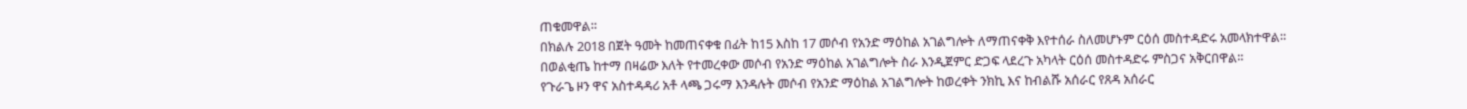ጠቁመዋል።
በክልሉ 2018 በጀት ዓመት ከመጠናቀቁ በፊት ከ15 እስከ 17 መሶብ የአንድ ማዕከል አገልግሎት ለማጠናቀቅ እየተሰራ ስለመሆኑም ርዕሰ መስተዳድሩ አመላክተዋል።
በወልቂጤ ከተማ በዛሬው እለት የተመረቀው መሶብ የአንድ ማዕከል አገልግሎት ስራ እንዲጀምር ድጋፍ ላደረጉ አካላት ርዕሰ መስተዳድሩ ምስጋና አቅርበዋል።
የጉራጌ ዞን ዋና አስተዳዳሪ አቶ ላጫ ጋሩማ እንዳሉት መሶብ የአንድ ማዕከል አገልግሎት ከወረቀት ንክኪ እና ከብልሹ አሰራር የጸዳ አሰራር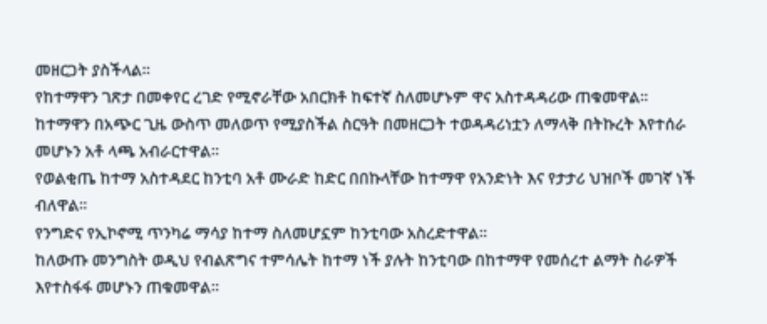መዘርጋት ያስችላል።
የከተማዋን ገጽታ በመቀየር ረገድ የሚኖራቸው አበርክቶ ከፍተኛ ስለመሆኑም ዋና አስተዳዳሪው ጠቁመዋል።
ከተማዋን በአጭር ጊዜ ውስጥ መለወጥ የሚያስችል ስርዓት በመዘርጋት ተወዳዳሪነቷን ለማላቅ በትኩረት እየተሰራ መሆኑን አቶ ላጫ አብራርተዋል።
የወልቂጤ ከተማ አስተዳደር ከንቲባ አቶ ሙራድ ከድር በበኩላቸው ከተማዋ የአንድነት እና የታታሪ ህዝቦች መገኛ ነች ብለዋል።
የንግድና የኢኮኖሚ ጥንካሬ ማሳያ ከተማ ስለመሆኗም ከንቲባው አስረድተዋል።
ከለውጡ መንግስት ወዲህ የብልጽግና ተምሳሌት ከተማ ነች ያሉት ከንቲባው በከተማዋ የመሰረተ ልማት ስራዎች እየተስፋፋ መሆኑን ጠቁመዋል።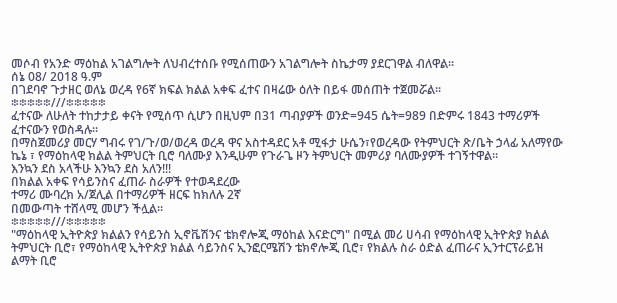መሶብ የአንድ ማዕከል አገልግሎት ለህብረተሰቡ የሚሰጠውን አገልግሎት ስኬታማ ያደርገዋል ብለዋል።
ሰኔ 08/ 2018 ዓ.ም
በገደባኖ ጉታዘር ወለኔ ወረዳ የ6ኛ ክፍል ክልል አቀፍ ፈተና በዛሬው ዕለት በይፋ መሰጠት ተጀመሯል።
፨፨፨፨፨///፨፨፨፨፨
ፈተናው ለሁለት ተከታታይ ቀናት የሚሰጥ ሲሆን በዚህም በ31 ጣብያዎች ወንድ=945 ሴት=989 በድምሩ 1843 ተማሪዎች ፈተናውን የወስዳሉ።
በማስጀመሪያ መርሃ ግብሩ የገ/ጉ/ወ/ወረዳ ወረዳ ዋና አስተዳደር አቶ ሚፋታ ሁሴን፣የወረዳው የትምህርት ጽ/ቤት ኃላፊ አለማየው ኬኔ ፣ የማዕከላዊ ክልል ትምህርት ቢሮ ባለሙያ እንዲሁም የጉራጌ ዞን ትምህርት መምሪያ ባለሙያዎች ተገኝተዋል።
እንኳን ደስ አላችሁ እንኳን ደስ አለን!!!
በክልል አቀፍ የሳይንስና ፈጠራ ስራዎች የተወዳደረው
ተማሪ ሙባረክ አ/ጀሊል በተማሪዎች ዘርፍ ከክለሉ 2ኛ
በመውጣት ተሸላሚ መሆን ችሏል።
፨፨፨፨፨///፨፨፨፨፨
"ማዕከላዊ ኢትዮጵያ ክልልን የሳይንስ ኢኖቬሽንና ቴክኖሎጂ ማዕከል እናድርግ" በሚል መሪ ሀሳብ የማዕከላዊ ኢትዮጵያ ክልል ትምህርት ቢሮ፣ የማዕከላዊ ኢትዮጵያ ክልል ሳይንስና ኢንፎርሜሽን ቴክኖሎጂ ቢሮ፣ የክልሉ ስራ ዕድል ፈጠራና ኢንተርፕራይዝ ልማት ቢሮ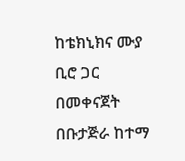ከቴክኒክና ሙያ ቢሮ ጋር በመቀናጀት በቡታጅራ ከተማ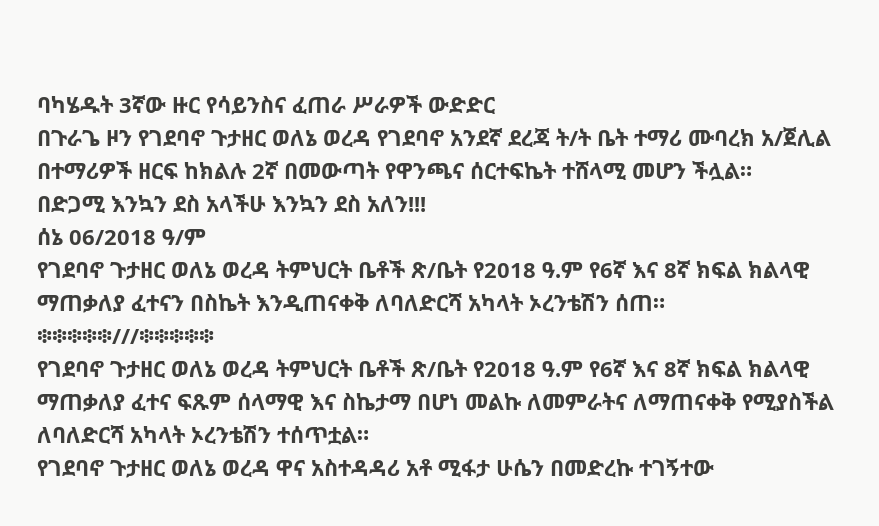ባካሄዱት 3ኛው ዙር የሳይንስና ፈጠራ ሥራዎች ውድድር
በጉራጌ ዞን የገደባኖ ጉታዘር ወለኔ ወረዳ የገደባኖ አንደኛ ደረጃ ት/ት ቤት ተማሪ ሙባረክ አ/ጀሊል በተማሪዎች ዘርፍ ከክልሉ 2ኛ በመውጣት የዋንጫና ሰርተፍኬት ተሸላሚ መሆን ችሏል።
በድጋሚ እንኳን ደስ አላችሁ እንኳን ደስ አለን!!!
ሰኔ 06/2018 ዓ/ም
የገደባኖ ጉታዘር ወለኔ ወረዳ ትምህርት ቤቶች ጽ/ቤት የ2018 ዓ.ም የ6ኛ እና 8ኛ ክፍል ክልላዊ ማጠቃለያ ፈተናን በስኬት እንዲጠናቀቅ ለባለድርሻ አካላት ኦረንቴሽን ሰጠ።
፨፨፨፨፨///፨፨፨፨፨
የገደባኖ ጉታዘር ወለኔ ወረዳ ትምህርት ቤቶች ጽ/ቤት የ2018 ዓ.ም የ6ኛ እና 8ኛ ክፍል ክልላዊ ማጠቃለያ ፈተና ፍጹም ሰላማዊ እና ስኬታማ በሆነ መልኩ ለመምራትና ለማጠናቀቅ የሚያስችል ለባለድርሻ አካላት ኦረንቴሽን ተሰጥቷል።
የገደባኖ ጉታዘር ወለኔ ወረዳ ዋና አስተዳዳሪ አቶ ሚፋታ ሁሴን በመድረኩ ተገኝተው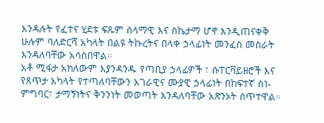እንዳሉት የፈተና ሂደቱ ፍጹም ሰላማዊ እና ስኬታማ ሆኖ እንዲጠናቀቅ ሁሉም ባለድርሻ አካላት በልዩ ትኩረትና በላቀ ኃላፊነት መንፈስ መስራት እንዳለባቸው አሳስበዋል።
አቶ ሚፋታ አክለውም እያንዳንዱ የጣቢያ ኃላፊዎች ፣ ሱፐርቫይዘሮች እና የጸጥታ አካላት የተጣለባቸውን አገራዊና ሙያዊ ኃላፊነት በከፍተኛ ስነ-ምግባር፣ ታማኝነትና ቅንንነት መወጣት እንዳለባቸው አጽንኦት ሰጥተዋል።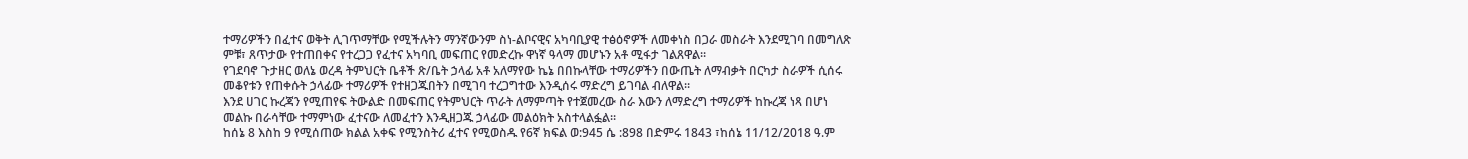ተማሪዎችን በፈተና ወቅት ሊገጥማቸው የሚችሉትን ማንኛውንም ስነ-ልቦናዊና አካባቢያዊ ተፅዕኖዎች ለመቀነስ በጋራ መስራት እንደሚገባ በመግለጽ ምቹ፣ ጸጥታው የተጠበቀና የተረጋጋ የፈተና አካባቢ መፍጠር የመድረኩ ዋነኛ ዓላማ መሆኑን አቶ ሚፋታ ገልጸዋል።
የገደባኖ ጉታዘር ወለኔ ወረዳ ትምህርት ቤቶች ጽ/ቤት ኃላፊ አቶ አለማየው ኬኔ በበኩላቸው ተማሪዎችን በውጤት ለማብቃት በርካታ ስራዎች ሲሰሩ መቆየቱን የጠቀሱት ኃላፊው ተማሪዎች የተዘጋጁበትን በሚገባ ተረጋግተው እንዲሰሩ ማድረግ ይገባል ብለዋል።
እንደ ሀገር ኩረጃን የሚጠየፍ ትውልድ በመፍጠር የትምህርት ጥራት ለማምጣት የተጀመረው ስራ እውን ለማድረግ ተማሪዎች ከኩረጃ ነጻ በሆነ መልኩ በራሳቸው ተማምነው ፈተናው ለመፈተን እንዲዘጋጁ ኃላፊው መልዕክት አስተላልፏል።
ከሰኔ 8 እስከ 9 የሚሰጠው ክልል አቀፍ የሚንስትሪ ፈተና የሚወስዱ የ6ኛ ክፍል ወ:945 ሴ :898 በድምሩ 1843 ፣ከሰኔ 11/12/2018 ዓ.ም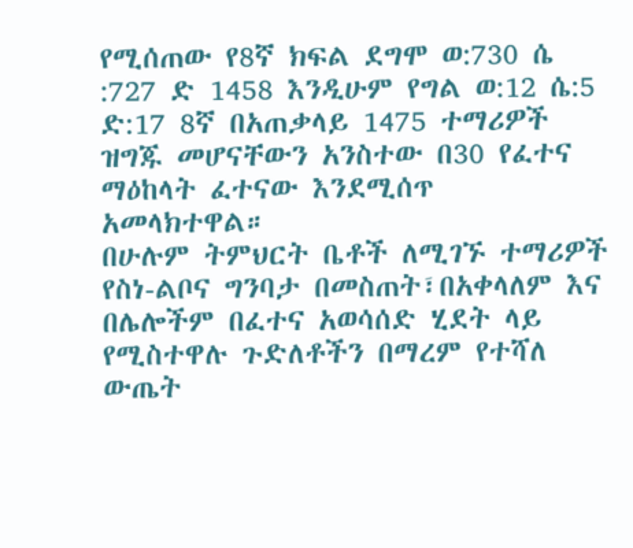የሚሰጠው የ8ኛ ክፍል ደግሞ ወ:730 ሴ :727 ድ 1458 እንዲሁም የግል ወ:12 ሴ:5 ድ:17 8ኛ በአጠቃላይ 1475 ተማሪዎች ዝግጁ መሆናቸውን አንስተው በ30 የፈተና ማዕከላት ፈተናው እንደሚሰጥ አመላክተዋል።
በሁሉም ትምህርት ቤቶች ለሚገኙ ተማሪዎች የስነ-ልቦና ግንባታ በመስጠት፣በአቀላለም እና በሌሎችም በፈተና አወሳሰድ ሂደት ላይ የሚስተዋሉ ጉድለቶችን በማረም የተሻለ ውጤት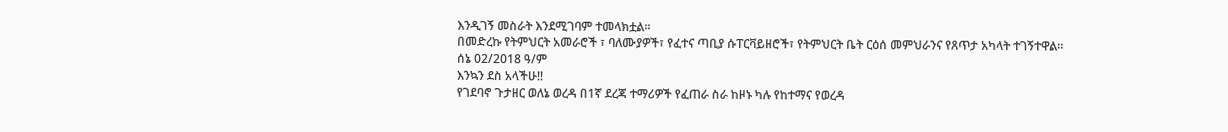እንዲገኝ መስራት እንደሚገባም ተመላክቷል።
በመድረኩ የትምህርት አመራሮች ፣ ባለሙያዎች፣ የፈተና ጣቢያ ሱፐርቫይዘሮች፣ የትምህርት ቤት ርዕሰ መምህራንና የጸጥታ አካላት ተገኝተዋል።
ሰኔ 02/2018 ዓ/ም
እንኳን ደስ አላችሁ!!
የገደባኖ ጉታዘር ወለኔ ወረዳ በ1ኛ ደረጃ ተማሪዎች የፈጠራ ስራ ከዞኑ ካሉ የከተማና የወረዳ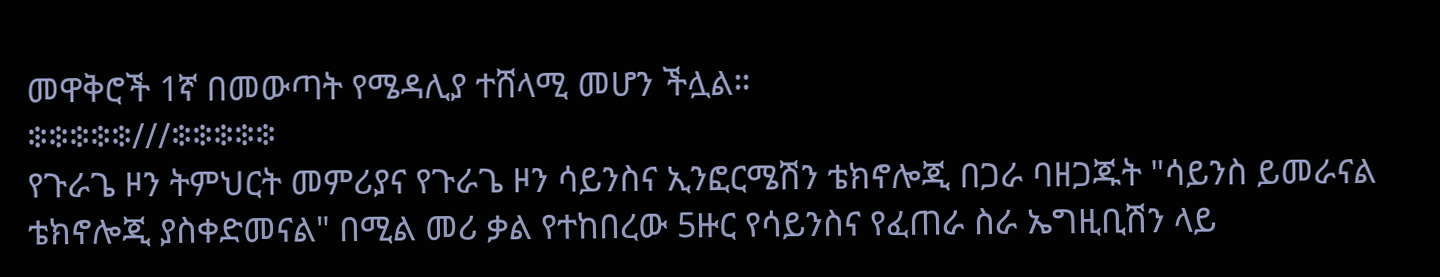መዋቅሮች 1ኛ በመውጣት የሜዳሊያ ተሸላሚ መሆን ችሏል።
፨፨፨፨፨///፨፨፨፨፨
የጉራጌ ዞን ትምህርት መምሪያና የጉራጌ ዞን ሳይንስና ኢንፎርሜሽን ቴክኖሎጂ በጋራ ባዘጋጁት "ሳይንስ ይመራናል ቴክኖሎጂ ያስቀድመናል" በሚል መሪ ቃል የተከበረው 5ዙር የሳይንስና የፈጠራ ስራ ኤግዚቢሽን ላይ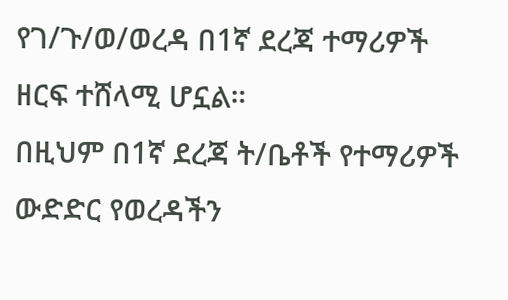የገ/ጉ/ወ/ወረዳ በ1ኛ ደረጃ ተማሪዎች ዘርፍ ተሸላሚ ሆኗል።
በዚህም በ1ኛ ደረጃ ት/ቤቶች የተማሪዎች ውድድር የወረዳችን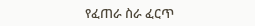የፈጠራ ስራ ፈርጥ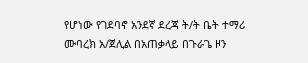የሆነው የገደባኖ አንደኛ ደረጃ ት/ት ቤት ተማሪ ሙባረክ አ/ጀሊል በአጠቃላይ በጉራጌ ዞን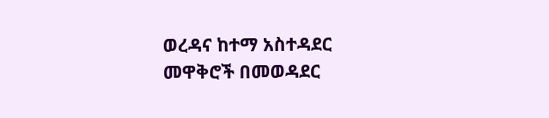ወረዳና ከተማ አስተዳደር መዋቅሮች በመወዳደር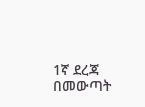1ኛ ደረጃ በመውጣት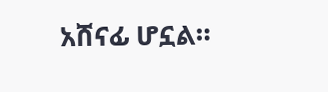አሸናፊ ሆኗል።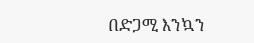በድጋሚ እንኳን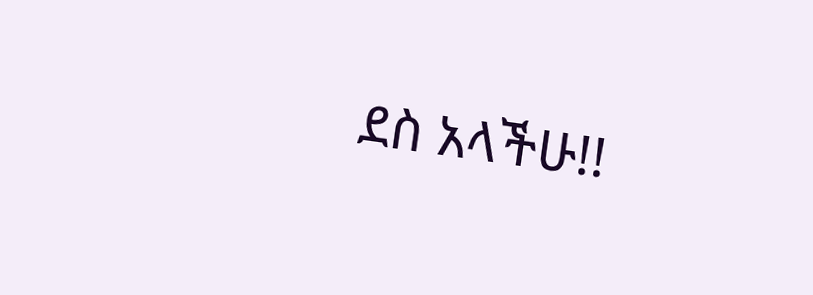ደስ አላችሁ!!